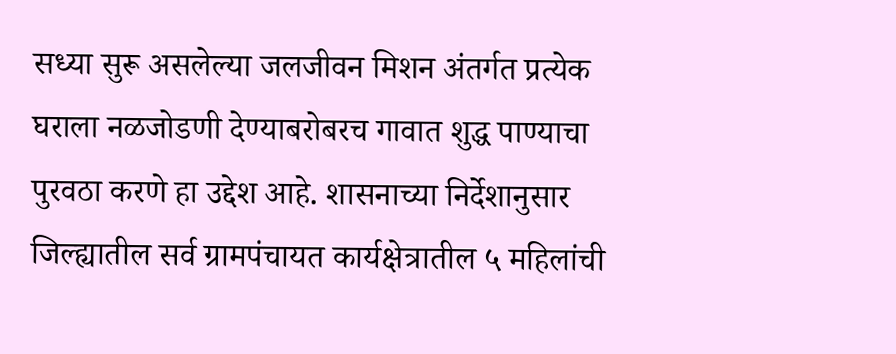सध्या सुरू असलेल्या जलजीवन मिशन अंतर्गत प्रत्येक घराला नळजोडणी देण्याबरोबरच गावात शुद्ध पाण्याचा पुरवठा करणे हा उद्देश आहे. शासनाच्या निर्देशानुसार जिल्ह्यातील सर्व ग्रामपंचायत कार्यक्षेत्रातील ५ महिलांची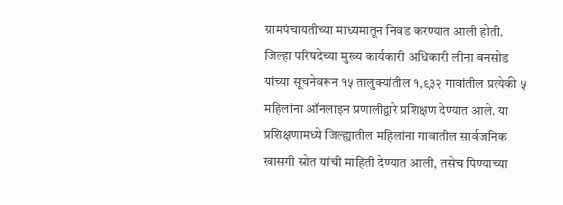ग्रामपंचायतीच्या माध्यमातून निवड करण्यात आली होती. जिल्हा परिषदेच्या मुख्य कार्यकारी अधिकारी लीना बनसोड यांच्या सूचनेवरून १५ तालुक्यांतील १,९३२ गावांतील प्रत्येकी ५ महिलांना ऑनलाइन प्रणालीद्वारे प्रशिक्षण देण्यात आले. या प्रशिक्षणामध्ये जिल्ह्यातील महिलांना गावातील सार्वजनिक खासगी स्रोत यांची माहिती देण्यात आली, तसेच पिण्याच्या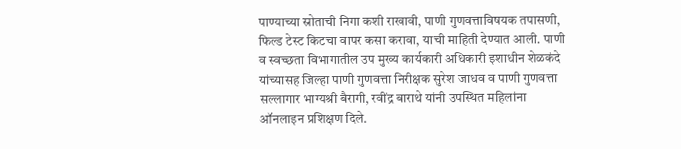पाण्याच्या स्रोताची निगा कशी राखावी, पाणी गुणवत्ताविषयक तपासणी, फिल्ड टेस्ट किटचा वापर कसा करावा, याची माहिती देण्यात आली. पाणी व स्वच्छता विभागातील उप मुख्य कार्यकारी अधिकारी इशाधीन शेळकंदे यांच्यासह जिल्हा पाणी गुणवत्ता निरीक्षक सुरेश जाधव व पाणी गुणवत्ता सल्लागार भाग्यश्री बैरागी, रवींद्र बाराथे यांनी उपस्थित महिलांना ऑनलाइन प्रशिक्षण दिले.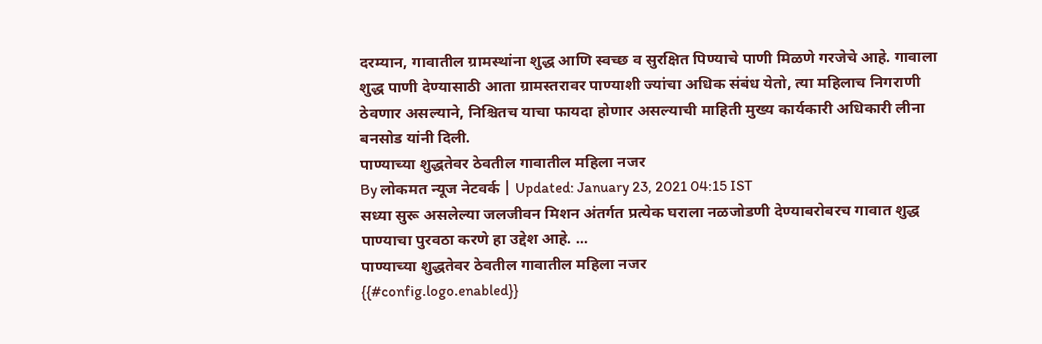दरम्यान, गावातील ग्रामस्थांना शुद्ध आणि स्वच्छ व सुरक्षित पिण्याचे पाणी मिळणे गरजेचे आहे. गावाला शुद्ध पाणी देण्यासाठी आता ग्रामस्तरावर पाण्याशी ज्यांचा अधिक संबंध येतो, त्या महिलाच निगराणी ठेवणार असल्याने, निश्चितच याचा फायदा होणार असल्याची माहिती मुख्य कार्यकारी अधिकारी लीना बनसोड यांनी दिली.
पाण्याच्या शुद्धतेवर ठेवतील गावातील महिला नजर
By लोकमत न्यूज नेटवर्क | Updated: January 23, 2021 04:15 IST
सध्या सुरू असलेल्या जलजीवन मिशन अंतर्गत प्रत्येक घराला नळजोडणी देण्याबरोबरच गावात शुद्ध पाण्याचा पुरवठा करणे हा उद्देश आहे. ...
पाण्याच्या शुद्धतेवर ठेवतील गावातील महिला नजर
{{#config.logo.enabled}}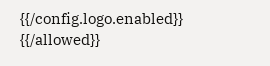{{/config.logo.enabled}}
{{/allowed}}